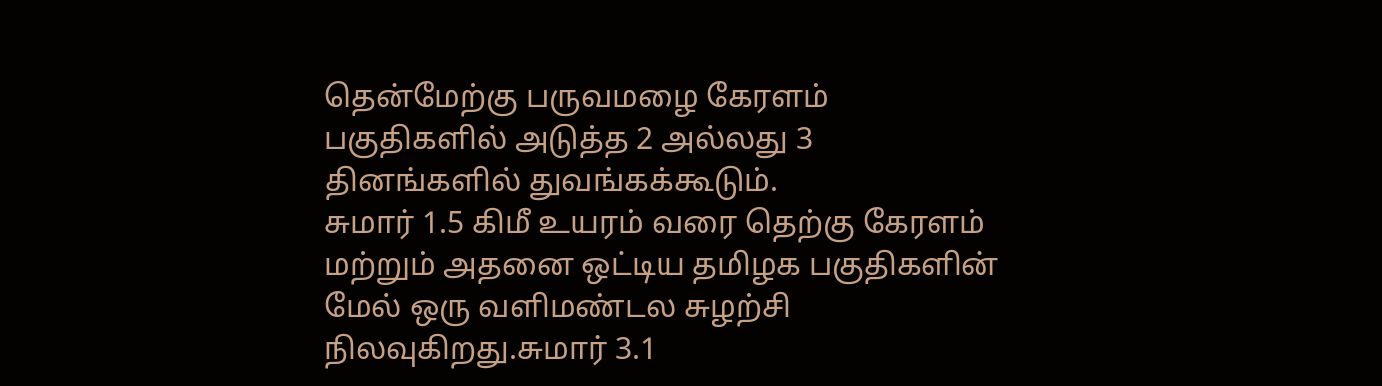தென்மேற்கு பருவமழை கேரளம் பகுதிகளில் அடுத்த 2 அல்லது 3 தினங்களில் துவங்கக்கூடும்.
சுமார் 1.5 கிமீ உயரம் வரை தெற்கு கேரளம் மற்றும் அதனை ஒட்டிய தமிழக பகுதிகளின் மேல் ஒரு வளிமண்டல சுழற்சி நிலவுகிறது.சுமார் 3.1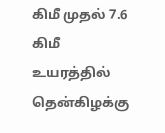கிமீ முதல் 7.6 கிமீ உயரத்தில் தென்கிழக்கு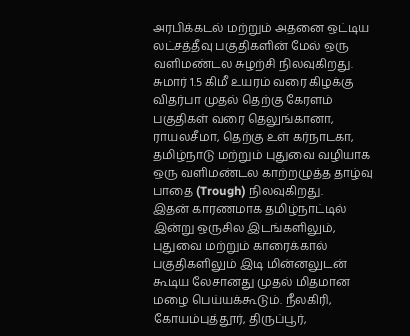அரபிக்கடல் மற்றும் அதனை ஒட்டிய லட்சத்தீவு பகுதிகளின் மேல் ஒரு வளிமண்டல சுழற்சி நிலவுகிறது. சுமார் 1.5 கிமீ உயரம் வரை கிழக்கு விதர்பா முதல் தெற்கு கேரளம் பகுதிகள் வரை தெலுங்கானா, ராயலசீமா, தெற்கு உள் கர்நாடகா, தமிழ்நாடு மற்றும் புதுவை வழியாக ஒரு வளிமண்டல காற்றழுத்த தாழ்வு பாதை (Trough) நிலவுகிறது.
இதன் காரணமாக தமிழ்நாட்டில் இன்று ஒருசில இடங்களிலும், புதுவை மற்றும் காரைக்கால் பகுதிகளிலும் இடி மின்னலுடன் கூடிய லேசானது முதல் மிதமான மழை பெய்யக்கூடும். நீலகிரி, கோயம்புத்தூர், திருப்பூர்,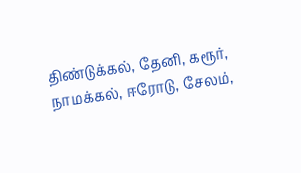திண்டுக்கல், தேனி, கரூர், நாமக்கல், ஈரோடு, சேலம்,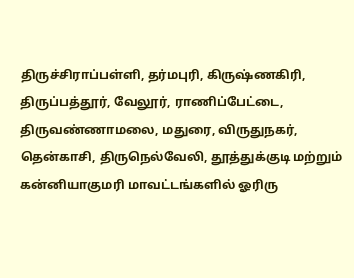திருச்சிராப்பள்ளி, தர்மபுரி, கிருஷ்ணகிரி, திருப்பத்தூர், வேலூர், ராணிப்பேட்டை, திருவண்ணாமலை, மதுரை, விருதுநகர், தென்காசி, திருநெல்வேலி, தூத்துக்குடி மற்றும் கன்னியாகுமரி மாவட்டங்களில் ஓரிரு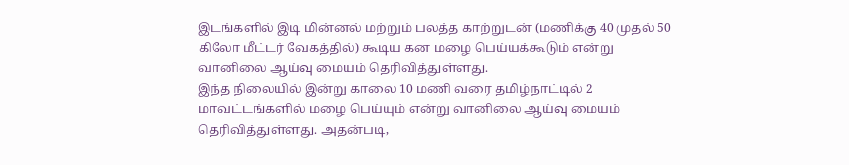இடங்களில் இடி மின்னல் மற்றும் பலத்த காற்றுடன் (மணிக்கு 40 முதல் 50 கிலோ மீட்டர் வேகத்தில்) கூடிய கன மழை பெய்யக்கூடும் என்று வானிலை ஆய்வு மையம் தெரிவித்துள்ளது.
இந்த நிலையில் இன்று காலை 10 மணி வரை தமிழ்நாட்டில் 2 மாவட்டங்களில் மழை பெய்யும் என்று வானிலை ஆய்வு மையம் தெரிவித்துள்ளது. அதன்படி,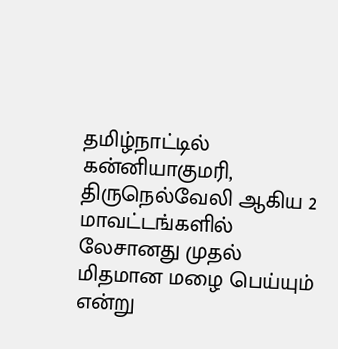தமிழ்நாட்டில் கன்னியாகுமரி, திருநெல்வேலி ஆகிய 2 மாவட்டங்களில் லேசானது முதல் மிதமான மழை பெய்யும் என்று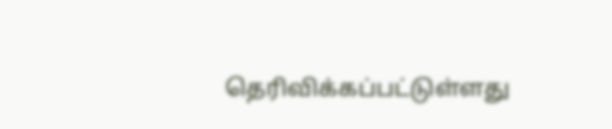தெரிவிக்கப்பட்டுள்ளது